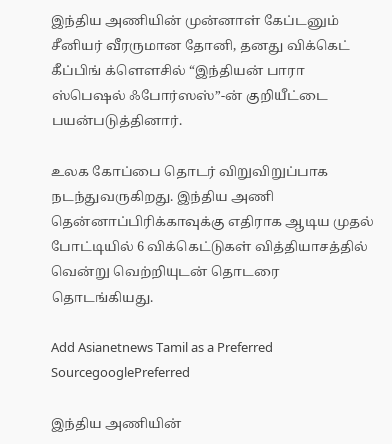இந்திய அணியின் முன்னாள் கேப்டனும் சீனியர் வீரருமான தோனி, தனது விக்கெட் கீப்பிங் க்ளௌசில் “இந்தியன் பாரா ஸ்பெஷல் ஃபோர்ஸஸ்”-ன் குறியீட்டை பயன்படுத்தினார்.

உலக கோப்பை தொடர் விறுவிறுப்பாக நடந்துவருகிறது. இந்திய அணி தென்னாப்பிரிக்காவுக்கு எதிராக ஆடிய முதல் போட்டியில் 6 விக்கெட்டுகள் வித்தியாசத்தில் வென்று வெற்றியுடன் தொடரை தொடங்கியது.

Add Asianetnews Tamil as a Preferred SourcegooglePreferred

இந்திய அணியின்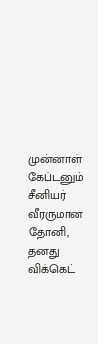முன்னாள் கேப்டனும் சீனியர் வீரருமான தோனி, தனது விக்கெட்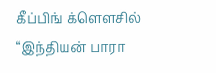கீப்பிங் க்ளௌசில் “இந்தியன் பாரா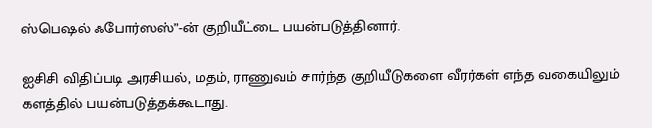ஸ்பெஷல் ஃபோர்ஸஸ்”-ன் குறியீட்டை பயன்படுத்தினார்.

ஐசிசி விதிப்படி அரசியல், மதம், ராணுவம் சார்ந்த குறியீடுகளை வீரர்கள் எந்த வகையிலும் களத்தில் பயன்படுத்தக்கூடாது.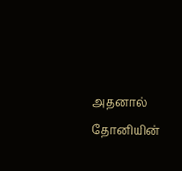அதனால் தோனியின்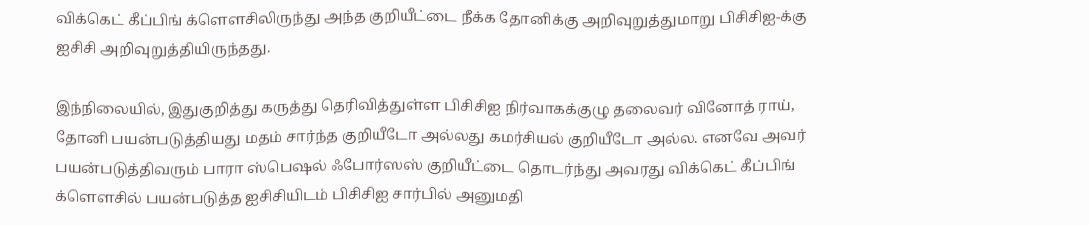விக்கெட் கீப்பிங் க்ளௌசிலிருந்து அந்த குறியீட்டை நீக்க தோனிக்கு அறிவுறுத்துமாறு பிசிசிஐ-க்கு ஐசிசி அறிவுறுத்தியிருந்தது.

இந்நிலையில், இதுகுறித்து கருத்து தெரிவித்துள்ள பிசிசிஐ நிர்வாகக்குழு தலைவர் வினோத் ராய், தோனி பயன்படுத்தியது மதம் சார்ந்த குறியீடோ அல்லது கமர்சியல் குறியீடோ அல்ல. எனவே அவர் பயன்படுத்திவரும் பாரா ஸ்பெஷல் ஃபோர்ஸஸ் குறியீட்டை தொடர்ந்து அவரது விக்கெட் கீப்பிங் க்ளௌசில் பயன்படுத்த ஐசிசியிடம் பிசிசிஐ சார்பில் அனுமதி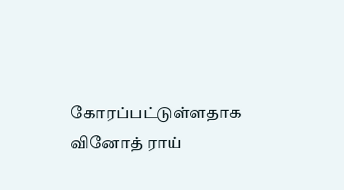கோரப்பட்டுள்ளதாக வினோத் ராய்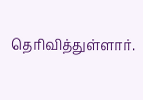தெரிவித்துள்ளார்.